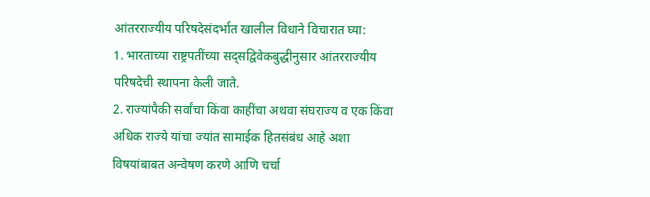आंतरराज्यीय परिषदेसंदर्भात खालील विधाने विचारात घ्या:
1. भारताच्या राष्ट्रपतींच्या सद्सद्विवेकबुद्धीनुसार आंतरराज्यीय परिषदेची स्थापना केली जाते.
2. राज्यांपैकी सर्वांचा किंवा काहींचा अथवा संघराज्य व एक किंवा अधिक राज्ये यांचा ज्यांत सामाईक हितसंबंध आहे अशा विषयांबाबत अन्वेषण करणे आणि चर्चा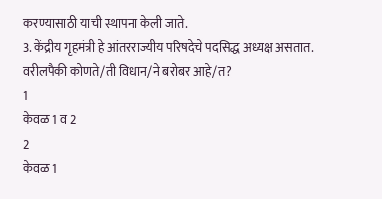करण्यासाठी याची स्थापना केली जाते.
3. केंद्रीय गृहमंत्री हे आंतरराज्यीय परिषदेचे पदसिद्ध अध्यक्ष असतात.
वरीलपैकी कोणते/ती विधान/ने बरोबर आहे/त?
1
केवळ 1 व 2
2
केवळ 1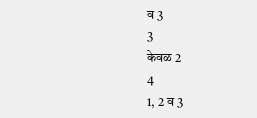व 3
3
केवळ 2
4
1, 2 व 3